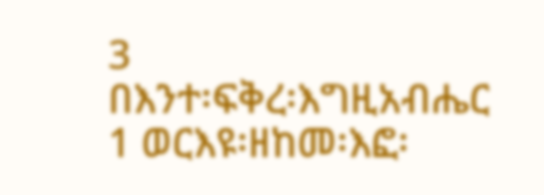3
በእንተ፡ፍቅረ፡እግዚአብሔር
1 ወርእዩ፡ዘከመ፡እፎ፡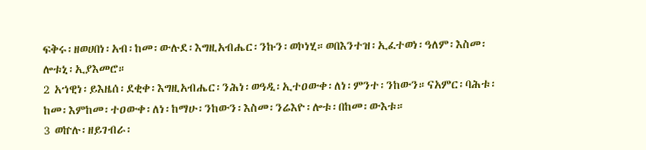ፍቅሩ፡ዘወሀበነ፡አብ፡ከመ፡ውሉደ፡እግዚአብሔር፡ንኩን፡ወኮነሂ።ወበእንተዝ፡ኢፈተወነ፡ዓለም፡እስመ፡ሎቱኒ፡ኢያእመሮ።
2 አኀዊነ፡ይእዜሰ፡ደቂቀ፡እግዚአብሔር፡ንሕነ፡ወዓዲ፡ኢተዐውቀ፡ለነ፡ምንተ፡ንከውን።ናአምር፡ባሕቱ፡ከመ፡እምከመ፡ተዐውቀ፡ለነ፡ከማሁ፡ንከውን፡እስመ፡ንሬእዮ፡ሎቱ፡በከመ፡ውእቱ።
3 ወኵሉ፡ዘይገብራ፡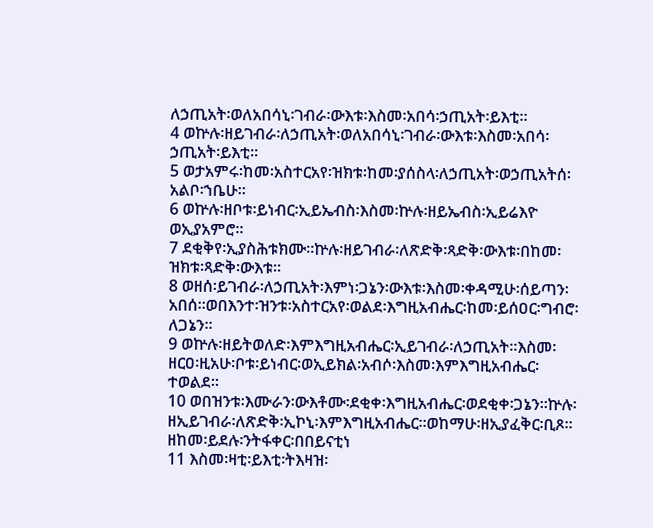ለኃጢአት፡ወለአበሳኒ፡ገብራ፡ውእቱ፡እስመ፡አበሳ፡ኃጢአት፡ይእቲ።
4 ወኵሉ፡ዘይገብራ፡ለኃጢአት፡ወለአበሳኒ፡ገብራ፡ውእቱ፡እስመ፡አበሳ፡ኃጢአት፡ይእቲ።
5 ወታአምሩ፡ከመ፡አስተርአየ፡ዝክቱ፡ከመ፡ያሰስላ፡ለኃጢአት፡ወኃጢአትሰ፡አልቦ፡ኀቤሁ።
6 ወኵሉ፡ዘቦቱ፡ይነብር፡ኢይኤብስ፡እስመ፡ኵሉ፡ዘይኤብስ፡ኢይሬእዮ ወኢያአምሮ።
7 ደቂቅየ፡ኢያስሕቱክሙ።ኵሉ፡ዘይገብራ፡ለጽድቅ፡ጻድቅ፡ውእቱ፡በከመ፡ዝክቱ፡ጻድቅ፡ውእቱ።
8 ወዘሰ፡ይገብራ፡ለኃጢአት፡እምነ፡ጋኔን፡ውእቱ፡እስመ፡ቀዳሚሁ፡ሰይጣን፡አበሰ።ወበእንተ፡ዝንቱ፡አስተርአየ፡ወልደ፡እግዚአብሔር፡ከመ፡ይሰዐር፡ግብሮ፡ለጋኔን።
9 ወኵሉ፡ዘይትወለድ፡እምእግዚአብሔር፡ኢይገብራ፡ለኃጢአት።እስመ፡ዘርዐ፡ዚአሁ፡ቦቱ፡ይነብር፡ወኢይክል፡አብሶ፡እስመ፡እምእግዚአብሔር፡ተወልደ።
10 ወበዝንቱ፡እሙራን፡ውእቶሙ፡ደቂቀ፡እግዚአብሔር፡ወደቂቀ፡ጋኔን።ኵሉ፡ዘኢይገብራ፡ለጽድቅ፡ኢኮኒ፡እምእግዚአብሔር።ወከማሁ፡ዘኢያፈቅር፡ቢጾ።
ዘከመ፡ይደሉ፡ንትፋቀር፡በበይናቲነ
11 እስመ፡ዛቲ፡ይእቲ፡ትእዛዝ፡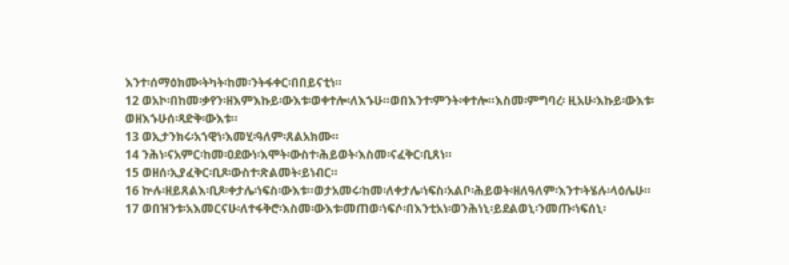እንተ፡ሰማዕክሙ፡ትካት፡ከመ፡ንትፋቀር፡በበይናቲነ።
12 ወአኮ፡በከመ፡ቃየን፡ዘእምእኩይ፡ውእቱ፡ወቀተሎ፡ለእኁሁ።ወበእንተ፡ምንት፡ቀተሎ።እስመ፡ምግባረ፡ ዚአሁ፡እኩይ፡ውእቱ፡ወዘእኁሁሰ፡ጻድቅ፡ውእቱ።
13 ወኢታንክሩ፡አኀዊነ፡እመሂ፡ዓለም፡ጸልአክሙ።
14 ንሕነ፡ናአምር፡ከመ፡ዐደውነ፡እሞት፡ውስተ፡ሕይወት፡እስመ፡ናፈቅር፡ቢጸነ።
15 ወዘሰ፡ኢያፈቅር፡ቢጾ፡ውስተ፡ጽልመት፡ይነብር።
16 ኵሉ፡ዘይጸልእ፡ቢጾ፡ቀታሌ፡ነፍስ፡ውእቱ።ወታአመሩ፡ከመ፡ለቀታሌ፡ነፍስ፡አልቦ፡ሕይወት፡ዘለዓለም፡እንተ፡ትሄሉ፡ላዕሌሁ።
17 ወበዝንቱ፡አእመርናሁ፡ለተፋቅሮ፡እስመ፡ውእቱ፡መጠወ፡ነፍሶ፡በእንቲአነ፡ወንሕነኒ፡ይደልወኒ፡ንመጡ፡ነፍሰኒ፡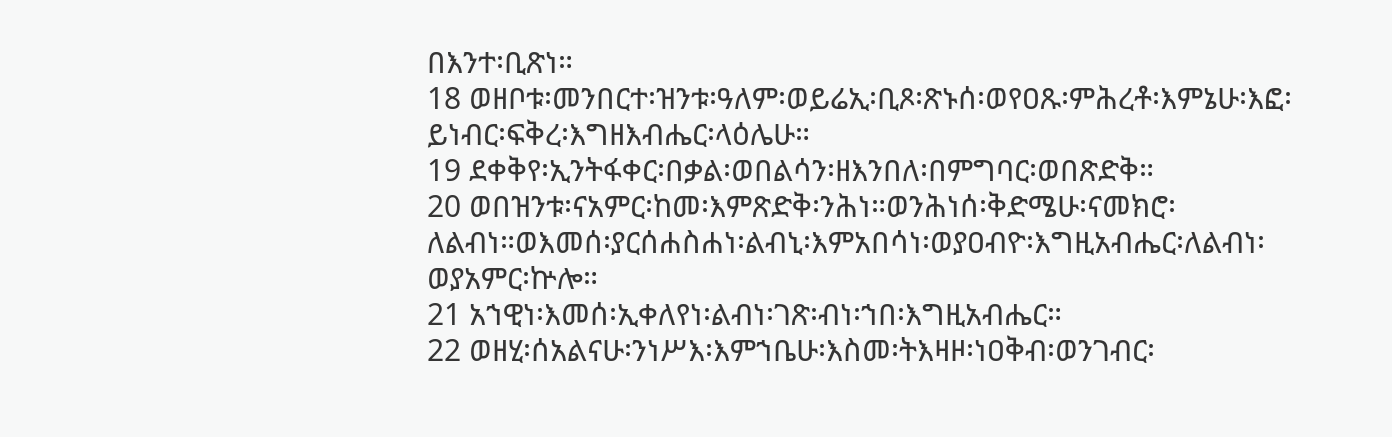በእንተ፡ቢጽነ።
18 ወዘቦቱ፡መንበርተ፡ዝንቱ፡ዓለም፡ወይሬኢ፡ቢጾ፡ጽኑሰ፡ወየዐጹ፡ምሕረቶ፡እምኔሁ፡እፎ፡ይነብር፡ፍቅረ፡እግዘእብሔር፡ላዕሌሁ።
19 ደቀቅየ፡ኢንትፋቀር፡በቃል፡ወበልሳን፡ዘእንበለ፡በምግባር፡ወበጽድቅ።
20 ወበዝንቱ፡ናአምር፡ከመ፡እምጽድቅ፡ንሕነ።ወንሕነሰ፡ቅድሜሁ፡ናመክሮ፡ለልብነ።ወእመሰ፡ያርሰሐስሐነ፡ልብኒ፡እምአበሳነ፡ወያዐብዮ፡እግዚአብሔር፡ለልብነ፡ወያአምር፡ኵሎ።
21 አኀዊነ፡እመሰ፡ኢቀለየነ፡ልብነ፡ገጽ፡ብነ፡ኀበ፡እግዚአብሔር።
22 ወዘሂ፡ሰአልናሁ፡ንነሥእ፡እምኀቤሁ፡እስመ፡ትእዛዞ፡ነዐቅብ፡ወንገብር፡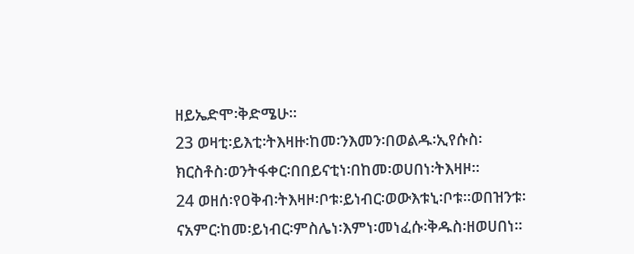ዘይኤድሞ፡ቅድሜሁ።
23 ወዛቲ፡ይእቲ፡ትእዛዙ፡ከመ፡ንእመን፡በወልዱ፡ኢየሱስ፡ክርስቶስ፡ወንትፋቀር፡በበይናቲነ፡በከመ፡ወሀበነ፡ትእዛዞ።
24 ወዘሰ፡የዐቅብ፡ትእዛዞ፡ቦቱ፡ይነብር፡ወውእቱኒ፡ቦቱ።ወበዝንቱ፡ናአምር፡ከመ፡ይነብር፡ምስሌነ፡እምነ፡መነፈሱ፡ቅዱስ፡ዘወሀበነ።